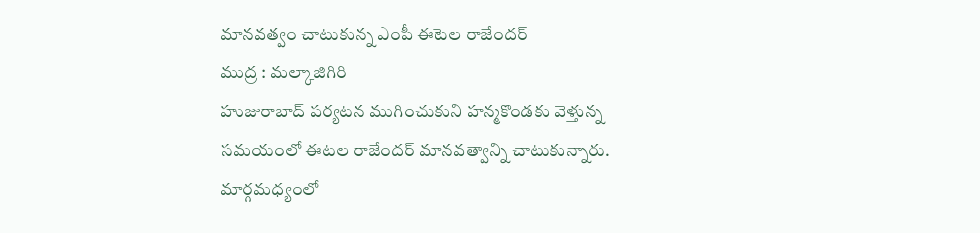మానవత్వం చాటుకున్న ఎంపీ ఈటెల రాజేందర్
ముద్ర : మల్కాజిగిరి
హుజురాబాద్ పర్యటన ముగించుకుని హన్మకొండకు వెళ్తున్న సమయంలో ఈటల రాజేందర్ మానవత్వాన్ని చాటుకున్నారు. మార్గమధ్యంలో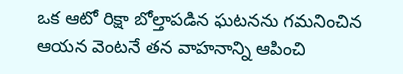ఒక ఆటో రిక్షా బోల్తాపడిన ఘటనను గమనించిన ఆయన వెంటనే తన వాహనాన్ని ఆపించి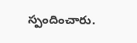స్పందించారు.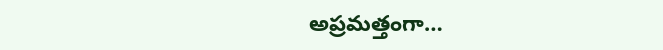అప్రమత్తంగా…